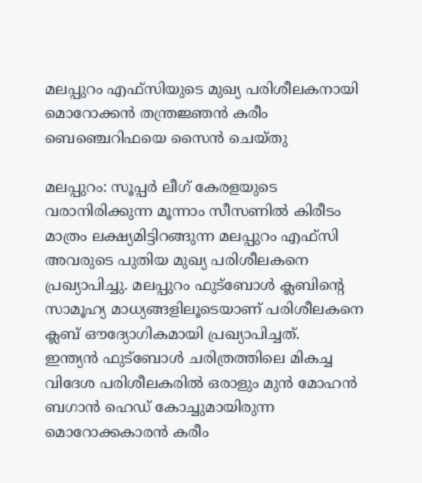മലപ്പുറം എഫ്സിയുടെ മുഖ്യ പരിശീലകനായി മൊറോക്കൻ തന്ത്രജ്ഞൻ കരീം ബെഞ്ചെറിഫയെ സൈൻ ചെയ്തു

മലപ്പുറം: സൂപ്പർ ലീഗ് കേരളയുടെ വരാനിരിക്കുന്ന മൂന്നാം സീസണിൽ കിരീടം മാത്രം ലക്ഷ്യമിട്ടിറങ്ങുന്ന മലപ്പുറം എഫ്സി അവരുടെ പുതിയ മുഖ്യ പരിശീലകനെ പ്രഖ്യാപിച്ചു. മലപ്പുറം ഫുട്ബോൾ ക്ലബിന്റെ സാമൂഹ്യ മാധ്യങ്ങളിലൂടെയാണ് പരിശീലകനെ ക്ലബ് ഔദ്യോഗികമായി പ്രഖ്യാപിച്ചത്.
ഇന്ത്യൻ ഫുട്ബോൾ ചരിത്രത്തിലെ മികച്ച വിദേശ പരിശീലകരിൽ ഒരാളും മുൻ മോഹൻ ബഗാൻ ഹെഡ് കോച്ചുമായിരുന്ന മൊറോക്കകാരൻ കരീം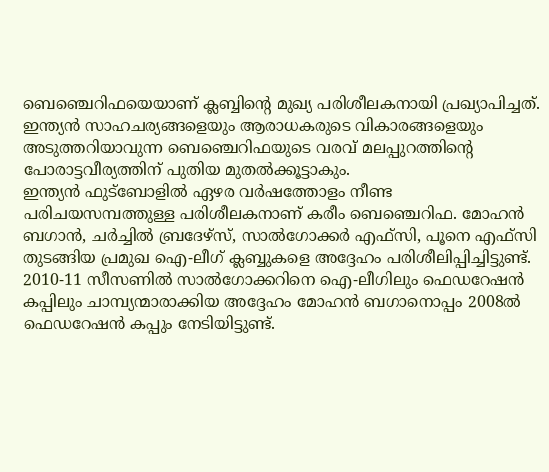ബെഞ്ചെറിഫയെയാണ് ക്ലബ്ബിന്റെ മുഖ്യ പരിശീലകനായി പ്രഖ്യാപിച്ചത്. ഇന്ത്യൻ സാഹചര്യങ്ങളെയും ആരാധകരുടെ വികാരങ്ങളെയും അടുത്തറിയാവുന്ന ബെഞ്ചെറിഫയുടെ വരവ് മലപ്പുറത്തിന്റെ പോരാട്ടവീര്യത്തിന് പുതിയ മുതൽക്കൂട്ടാകും.
ഇന്ത്യൻ ഫുട്ബോളിൽ ഏഴര വർഷത്തോളം നീണ്ട പരിചയസമ്പത്തുള്ള പരിശീലകനാണ് കരീം ബെഞ്ചെറിഫ. മോഹൻ ബഗാൻ, ചർച്ചിൽ ബ്രദേഴ്സ്, സാൽഗോക്കർ എഫ്സി, പൂനെ എഫ്സി തുടങ്ങിയ പ്രമുഖ ഐ-ലീഗ് ക്ലബ്ബുകളെ അദ്ദേഹം പരിശീലിപ്പിച്ചിട്ടുണ്ട്.
2010-11 സീസണിൽ സാൽഗോക്കറിനെ ഐ-ലീഗിലും ഫെഡറേഷൻ കപ്പിലും ചാമ്പ്യന്മാരാക്കിയ അദ്ദേഹം മോഹൻ ബഗാനൊപ്പം 2008ൽ ഫെഡറേഷൻ കപ്പും നേടിയിട്ടുണ്ട്.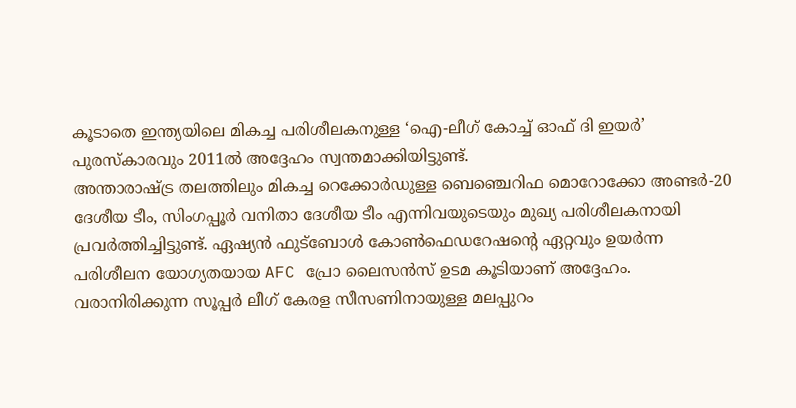കൂടാതെ ഇന്ത്യയിലെ മികച്ച പരിശീലകനുള്ള ‘ഐ-ലീഗ് കോച്ച് ഓഫ് ദി ഇയർ’ പുരസ്കാരവും 2011ൽ അദ്ദേഹം സ്വന്തമാക്കിയിട്ടുണ്ട്.
അന്താരാഷ്ട്ര തലത്തിലും മികച്ച റെക്കോർഡുള്ള ബെഞ്ചെറിഫ മൊറോക്കോ അണ്ടർ-20 ദേശീയ ടീം, സിംഗപ്പൂർ വനിതാ ദേശീയ ടീം എന്നിവയുടെയും മുഖ്യ പരിശീലകനായി പ്രവർത്തിച്ചിട്ടുണ്ട്. ഏഷ്യൻ ഫുട്ബോൾ കോൺഫെഡറേഷന്റെ ഏറ്റവും ഉയർന്ന പരിശീലന യോഗ്യതയായ AFC പ്രോ ലൈസൻസ് ഉടമ കൂടിയാണ് അദ്ദേഹം. വരാനിരിക്കുന്ന സൂപ്പർ ലീഗ് കേരള സീസണിനായുള്ള മലപ്പുറം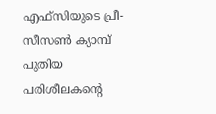എഫ്സിയുടെ പ്രീ-സീസൺ ക്യാമ്പ് പുതിയ പരിശീലകന്റെ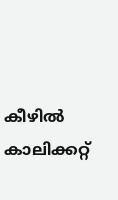കീഴിൽ കാലിക്കറ്റ്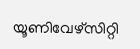യൂണിവേഴ്സിറ്റി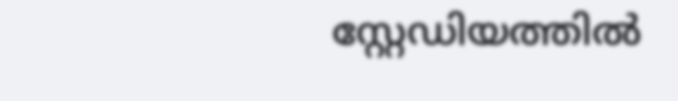സ്റ്റേഡിയത്തിൽ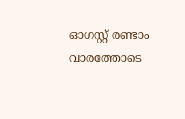ഓഗസ്റ്റ് രണ്ടാം വാരത്തോടെ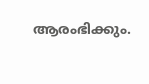ആരംഭിക്കും.